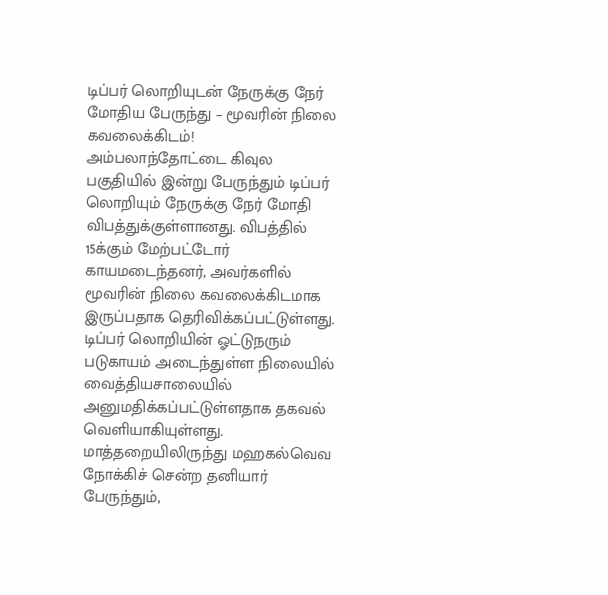டிப்பர் லொறியுடன் நேருக்கு நேர் மோதிய பேருந்து – மூவரின் நிலை கவலைக்கிடம்!
அம்பலாந்தோட்டை கிவுல பகுதியில் இன்று பேருந்தும் டிப்பர் லொறியும் நேருக்கு நேர் மோதி விபத்துக்குள்ளானது. விபத்தில் 15க்கும் மேற்பட்டோர் காயமடைந்தனர், அவர்களில் மூவரின் நிலை கவலைக்கிடமாக இருப்பதாக தெரிவிக்கப்பட்டுள்ளது. டிப்பர் லொறியின் ஓட்டுநரும் படுகாயம் அடைந்துள்ள நிலையில் வைத்தியசாலையில் அனுமதிக்கப்பட்டுள்ளதாக தகவல் வெளியாகியுள்ளது. மாத்தறையிலிருந்து மஹகல்வெவ நோக்கிச் சென்ற தனியார் பேருந்தும்,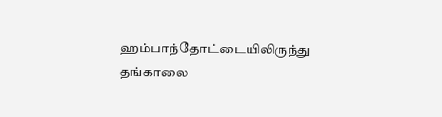ஹம்பாந்தோட்டையிலிருந்து தங்காலை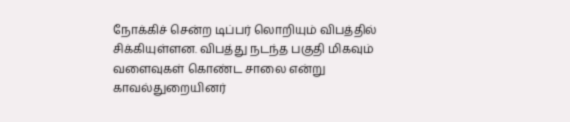நோக்கிச் சென்ற டிப்பர் லொறியும் விபத்தில் சிக்கியுள்ளன. விபத்து நடந்த பகுதி மிகவும் வளைவுகள் கொண்ட சாலை என்று காவல்துறையினர்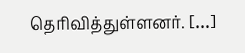தெரிவித்துள்ளனர். […]